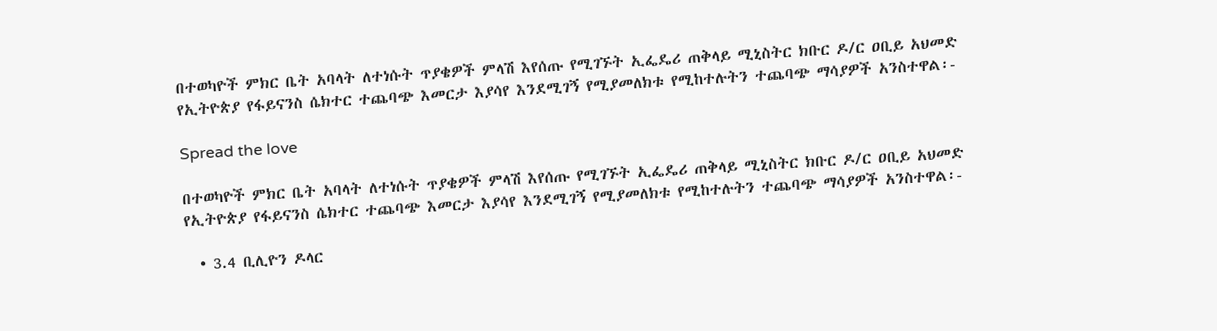በተወካዮች ምክር ቤት አባላት ለተነሱት ጥያቄዎች ምላሽ እየሰጡ የሚገኙት ኢፌዴሪ ጠቅላይ ሚኒስትር ክቡር ዶ/ር ዐቢይ አህመድ የኢትዮጵያ የፋይናንስ ሴክተር ተጨባጭ እመርታ እያሳየ እንደሚገኝ የሚያመለክቱ የሚከተሉትን ተጨባጭ ማሳያዎች አንስተዋል፡-

Spread the love

በተወካዮች ምክር ቤት አባላት ለተነሱት ጥያቄዎች ምላሽ እየሰጡ የሚገኙት ኢፌዴሪ ጠቅላይ ሚኒስትር ክቡር ዶ/ር ዐቢይ አህመድ የኢትዮጵያ የፋይናንስ ሴክተር ተጨባጭ እመርታ እያሳየ እንደሚገኝ የሚያመለክቱ የሚከተሉትን ተጨባጭ ማሳያዎች አንስተዋል፡-

  • 3.4 ቢሊዮን ዶላር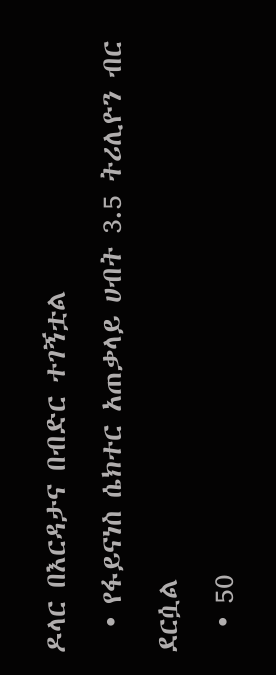ዶላር በእርዳታና በብድር ተገኝቷል
  • የፋይናነስ ሴክተር አጠቃላይ ሀብት 3.5 ትሪሊዮን ብር ደርሷል
  • 50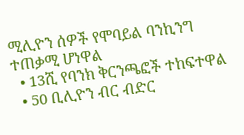ሚሊዮን ሰዎች የሞባይል ባንኪንግ ተጠቃሚ ሆነዋል
  • 13ሺ የባንክ ቅርንጫፎች ተከፍተዋል
  • 50 ቢሊዮን ብር ብድር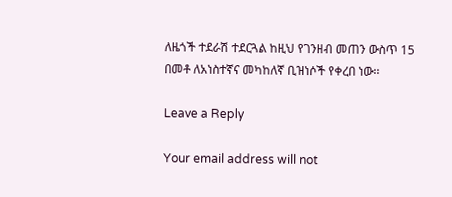ለዜጎች ተደራሽ ተደርጓል ከዚህ የገንዘብ መጠን ውስጥ 15 በመቶ ለአነስተኛና መካከለኛ ቢዝነሶች የቀረበ ነው፡፡

Leave a Reply

Your email address will not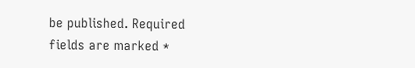be published. Required fields are marked *